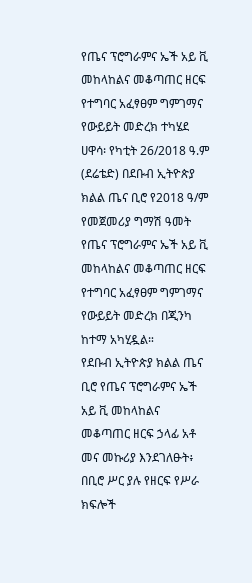የጤና ፕሮግራምና ኤች አይ ቪ መከላከልና መቆጣጠር ዘርፍ የተግባር አፈፃፀም ግምገማና የውይይት መድረክ ተካሄደ
ሀዋሳ፡ የካቲት 26/2018 ዓ.ም (ደሬቴድ) በደቡብ ኢትዮጵያ ክልል ጤና ቢሮ የ2018 ዓ/ም የመጀመሪያ ግማሽ ዓመት የጤና ፕሮግራምና ኤች አይ ቪ መከላከልና መቆጣጠር ዘርፍ የተግባር አፈፃፀም ግምገማና የውይይት መድረክ በጂንካ ከተማ አካሂዷል።
የደቡብ ኢትዮጵያ ክልል ጤና ቢሮ የጤና ፕሮግራምና ኤች አይ ቪ መከላከልና መቆጣጠር ዘርፍ ኃላፊ አቶ መና መኩሪያ እንደገለፁት፥ በቢሮ ሥር ያሉ የዘርፍ የሥራ ክፍሎች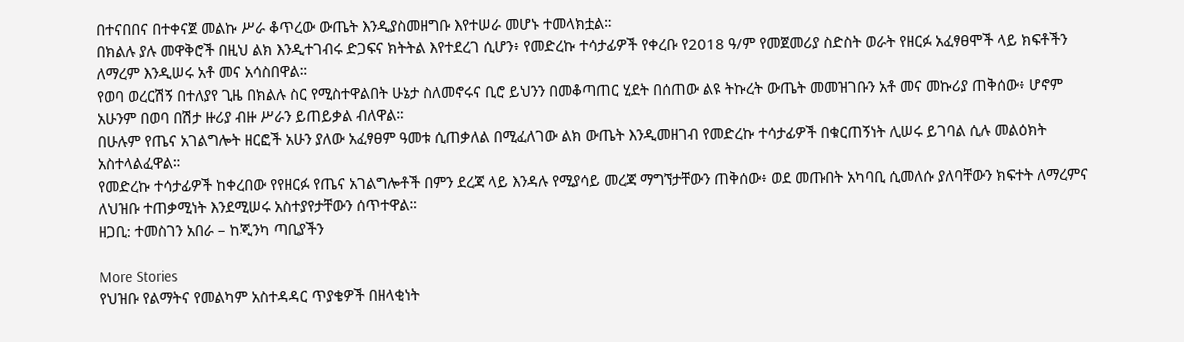በተናበበና በተቀናጀ መልኩ ሥራ ቆጥረው ውጤት እንዲያስመዘግቡ እየተሠራ መሆኑ ተመላክቷል።
በክልሉ ያሉ መዋቅሮች በዚህ ልክ እንዲተገብሩ ድጋፍና ክትትል እየተደረገ ሲሆን፥ የመድረኩ ተሳታፊዎች የቀረቡ የ2018 ዓ/ም የመጀመሪያ ስድስት ወራት የዘርፉ አፈፃፀሞች ላይ ክፍቶችን ለማረም እንዲሠሩ አቶ መና አሳስበዋል።
የወባ ወረርሽኝ በተለያየ ጊዜ በክልሉ ስር የሚስተዋልበት ሁኔታ ስለመኖሩና ቢሮ ይህንን በመቆጣጠር ሂደት በሰጠው ልዩ ትኩረት ውጤት መመዝገቡን አቶ መና መኩሪያ ጠቅሰው፥ ሆኖም አሁንም በወባ በሽታ ዙሪያ ብዙ ሥራን ይጠይቃል ብለዋል።
በሁሉም የጤና አገልግሎት ዘርፎች አሁን ያለው አፈፃፀም ዓመቱ ሲጠቃለል በሚፈለገው ልክ ውጤት እንዲመዘገብ የመድረኩ ተሳታፊዎች በቁርጠኝነት ሊሠሩ ይገባል ሲሉ መልዕክት አስተላልፈዋል።
የመድረኩ ተሳታፊዎች ከቀረበው የየዘርፉ የጤና አገልግሎቶች በምን ደረጃ ላይ እንዳሉ የሚያሳይ መረጃ ማግኘታቸውን ጠቅሰው፥ ወደ መጡበት አካባቢ ሲመለሱ ያለባቸውን ክፍተት ለማረምና ለህዝቡ ተጠቃሚነት እንደሚሠሩ አስተያየታቸውን ሰጥተዋል።
ዘጋቢ: ተመስገን አበራ – ከጂንካ ጣቢያችን

More Stories
የህዝቡ የልማትና የመልካም አስተዳዳር ጥያቄዎች በዘላቂነት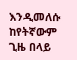እንዲመለሱ ከየትኛውም ጊዜ በላይ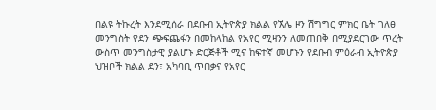በልዩ ትኩረት እንደሚሰራ በደቡብ ኢትዮጵያ ክልል የኧሌ ዞን ሽግግር ምክር ቤት ገለፀ
መንግስት የደን ጭፍጨፋን በመከላከል የአየር ሚዛንን ለመጠበቅ በሚያደርገው ጥረት ውስጥ መንግስታዊ ያልሆኑ ድርጅቶች ሚና ከፍተኛ መሆኑን የደቡብ ምዕራብ ኢትዮጵያ ህዝቦች ክልል ደን፣ አካባቢ ጥበቃና የአየር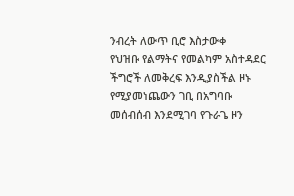ንብረት ለውጥ ቢሮ እስታውቀ
የህዝቡ የልማትና የመልካም አስተዳደር ችግሮች ለመቅረፍ እንዲያስችል ዞኑ የሚያመነጨውን ገቢ በአግባቡ መሰብሰብ እንደሚገባ የጉራጌ ዞን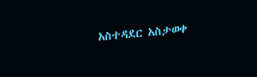አስተዳደር አስታወቀ